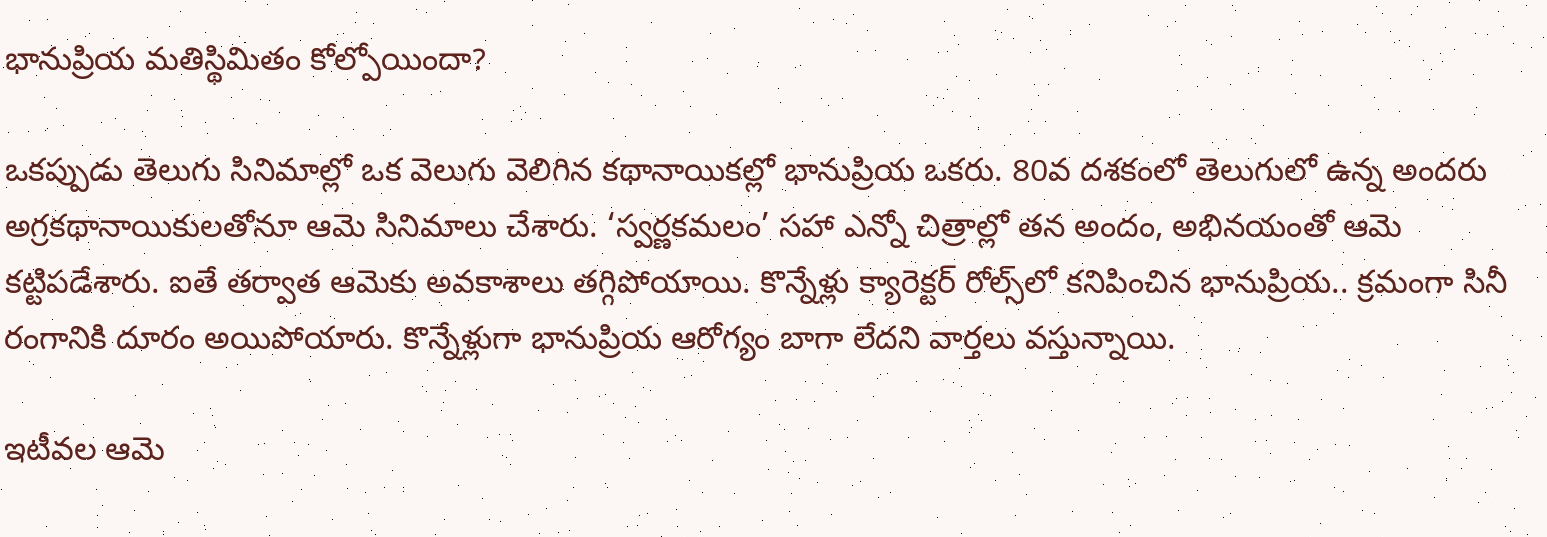భానుప్రియ మతిస్థిమితం కోల్పోయిందా?

ఒకప్పుడు తెలుగు సినిమాల్లో ఒక వెలుగు వెలిగిన కథానాయికల్లో భానుప్రియ ఒకరు. 80వ దశకంలో తెలుగులో ఉన్న అందరు అగ్రకథానాయికులతోనూ ఆమె సినిమాలు చేశారు. ‘స్వర్ణకమలం’ సహా ఎన్నో చిత్రాల్లో తన అందం, అభినయంతో ఆమె కట్టిపడేశారు. ఐతే తర్వాత ఆమెకు అవకాశాలు తగ్గిపోయాయి. కొన్నేళ్లు క్యారెక్టర్ రోల్స్‌లో కనిపించిన భానుప్రియ.. క్రమంగా సినీ రంగానికి దూరం అయిపోయారు. కొన్నేళ్లుగా భానుప్రియ ఆరోగ్యం బాగా లేదని వార్తలు వస్తున్నాయి.

ఇటీవల ఆమె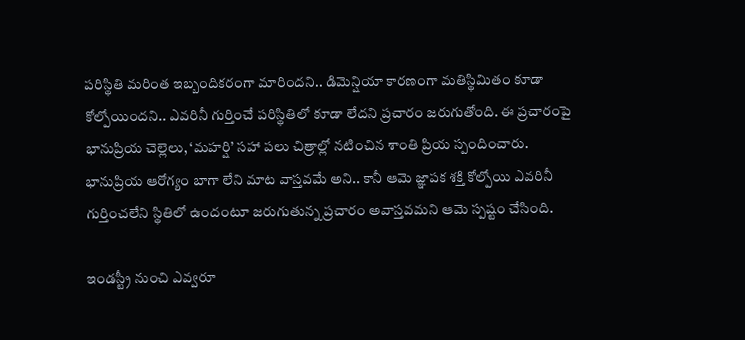పరిస్థితి మరింత ఇబ్బందికరంగా మారిందని.. డిమెన్షియా కారణంగా మతిస్థిమితం కూడా కోల్పోయిందని.. ఎవరినీ గుర్తించే పరిస్థితిలో కూడా లేదని ప్రచారం జరుగుతోంది. ఈ ప్రచారంపై భానుప్రియ చెల్లెలు, ‘మహర్షి’ సహా పలు చిత్రాల్లో నటించిన శాంతి ప్రియ స్పందించారు. భానుప్రియ ఆరోగ్యం బాగా లేని మాట వాస్తవమే అని.. కానీ ఆమె జ్ఞాపక శక్తి కోల్పోయి ఎవరినీ గుర్తించలేని స్థితిలో ఉందంటూ జరుగుతున్న ప్రచారం అవాస్తవమని ఆమె స్పష్టం చేసింది.

ఇండస్ట్రీ నుంచి ఎవ్వరూ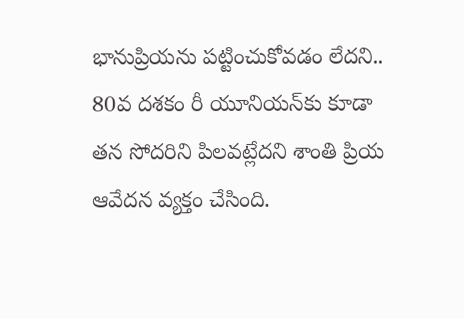భానుప్రియను పట్టించుకోవడం లేదని.. 80వ దశకం రీ యూనియన్‌కు కూడా తన సోదరిని పిలవట్లేదని శాంతి ప్రియ ఆవేదన వ్యక్తం చేసింది.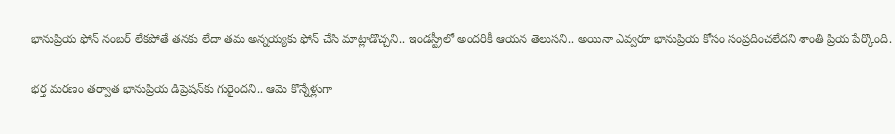భానుప్రియ ఫోన్ నంబర్ లేకపోతే తనకు లేదా తమ అన్నయ్యకు ఫోన్ చేసి మాట్లాడొచ్చని.. ఇండస్ట్రీలో అందరికీ ఆయన తెలుసని.. అయినా ఎవ్వరూ భానుప్రియ కోసం సంప్రదించలేదని శాంతి ప్రియ పేర్కొంది.

భర్త మరణం తర్వాత భానుప్రియ డిప్రెషన్‌కు గురైందని.. ఆమె కొన్నేళ్లుగా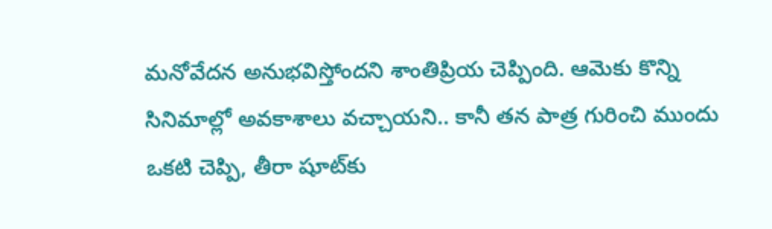మనోవేదన అనుభవిస్తోందని శాంతిప్రియ చెప్పింది. ఆమెకు కొన్ని సినిమాల్లో అవకాశాలు వచ్చాయని.. కానీ తన పాత్ర గురించి ముందు ఒకటి చెప్పి, తీరా షూట్‌కు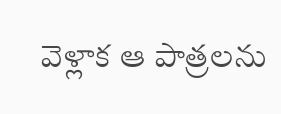వెళ్లాక ఆ పాత్రలను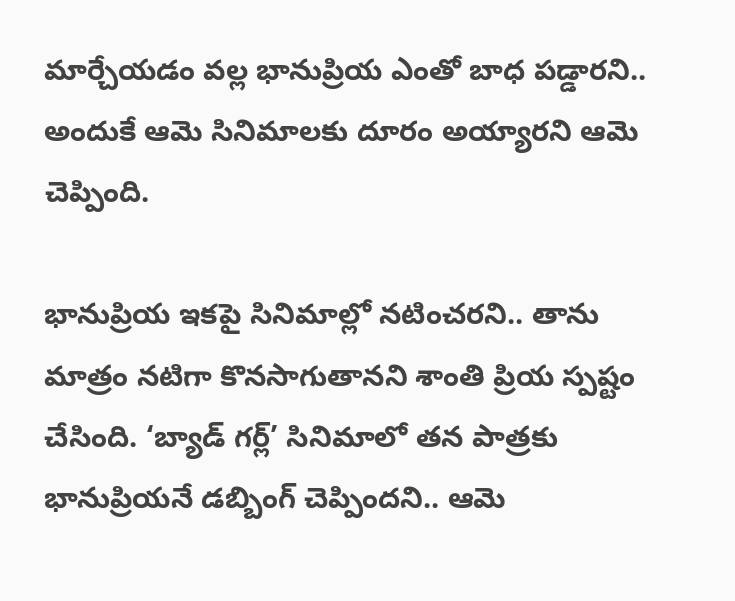మార్చేయడం వల్ల భానుప్రియ ఎంతో బాధ పడ్డారని.. అందుకే ఆమె సినిమాలకు దూరం అయ్యారని ఆమె చెప్పింది.

భానుప్రియ ఇకపై సినిమాల్లో నటించరని.. తాను మాత్రం నటిగా కొనసాగుతానని శాంతి ప్రియ స్పష్టం చేసింది. ‘బ్యాడ్ గర్ల్’ సినిమాలో తన పాత్రకు భానుప్రియనే డబ్బింగ్ చెప్పిందని.. ఆమె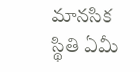మానసిక స్థితి ఏమీ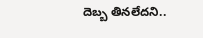దెబ్బ తినలేదని..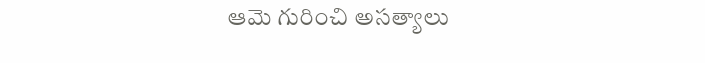ఆమె గురించి అసత్యాలు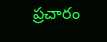ప్రచారం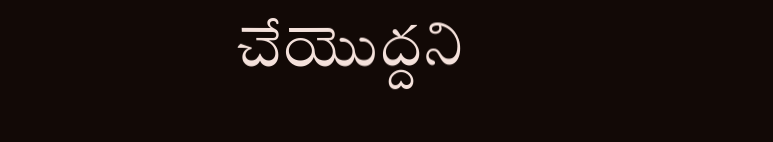చేయొద్దని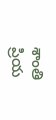శాంతి ప్రియ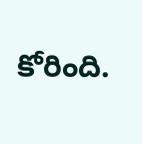కోరింది.